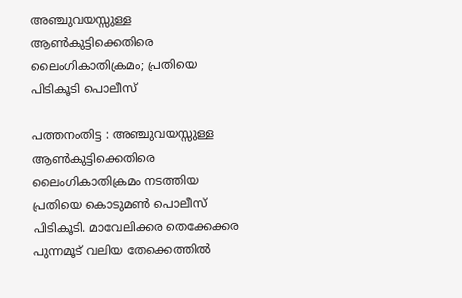അഞ്ചുവയസ്സുള്ള ആൺകുട്ടിക്കെതിരെ ലൈംഗികാതിക്രമം; പ്രതിയെ പിടികൂടി പൊലീസ്

പത്തനംതിട്ട : അഞ്ചുവയസ്സുള്ള ആൺകുട്ടിക്കെതിരെ ലൈംഗികാതിക്രമം നടത്തിയ പ്രതിയെ കൊടുമൺ പൊലീസ് പിടികൂടി. മാവേലിക്കര തെക്കേക്കര പുന്നമൂട് വലിയ തേക്കെത്തിൽ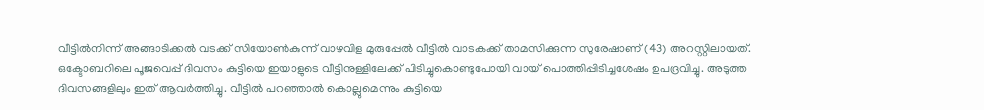വീട്ടിൽനിന്ന് അങ്ങാടിക്കൽ വടക്ക് സിയോൺകുന്ന് വാഴവിള മുരുപ്പേൽ വീട്ടിൽ വാടകക്ക് താമസിക്കുന്ന സുരേഷാണ് (43) അറസ്റ്റിലായത്.
ഒക്ടോബറിലെ പൂജവെപ്പ് ദിവസം കുട്ടിയെ ഇയാളുടെ വീട്ടിനുള്ളിലേക്ക് പിടിച്ചുകൊണ്ടുപോയി വായ് പൊത്തിപ്പിടിച്ചശേഷം ഉപദ്രവിച്ചു. അടുത്ത ദിവസങ്ങളിലും ഇത് ആവർത്തിച്ചു. വീട്ടിൽ പറഞ്ഞാൽ കൊല്ലുമെന്നും കുട്ടിയെ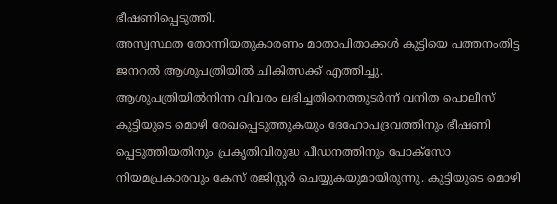ഭീഷണിപ്പെടുത്തി.
അസ്വസ്ഥത തോന്നിയതുകാരണം മാതാപിതാക്കൾ കുട്ടിയെ പത്തനംതിട്ട ജനറൽ ആശുപത്രിയിൽ ചികിത്സക്ക് എത്തിച്ചു.
ആശുപത്രിയിൽനിന്ന വിവരം ലഭിച്ചതിനെത്തുടർന്ന് വനിത പൊലീസ് കുട്ടിയുടെ മൊഴി രേഖപ്പെടുത്തുകയും ദേഹോപദ്രവത്തിനും ഭീഷണി പ്പെടുത്തിയതിനും പ്രകൃതിവിരുദ്ധ പീഡനത്തിനും പോക്സോ നിയമപ്രകാരവും കേസ് രജിസ്റ്റർ ചെയ്യുകയുമായിരുന്നു. കുട്ടിയുടെ മൊഴി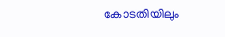കോടതിയിലും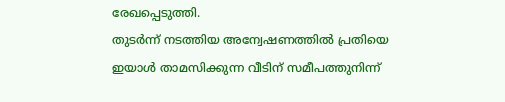രേഖപ്പെടുത്തി.
തുടർന്ന് നടത്തിയ അന്വേഷണത്തിൽ പ്രതിയെ ഇയാൾ താമസിക്കുന്ന വീടിന് സമീപത്തുനിന്ന്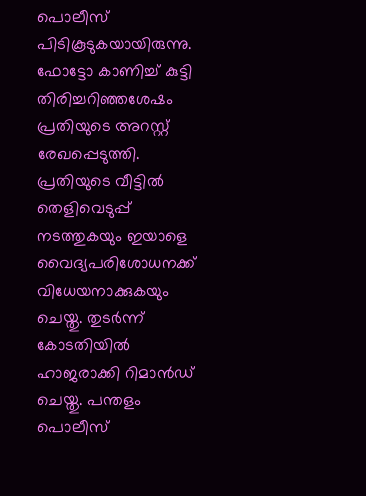പൊലീസ് പിടികൂടുകയായിരുന്നു. ഫോട്ടോ കാണിച്ച് കുട്ടി തിരിച്ചറിഞ്ഞശേഷം പ്രതിയുടെ അറസ്റ്റ് രേഖപ്പെടുത്തി. പ്രതിയുടെ വീട്ടിൽ തെളിവെടുപ്പ് നടത്തുകയും ഇയാളെ വൈദ്യപരിശോധനക്ക് വിധേയനാക്കുകയും ചെയ്തു. തുടർന്ന് കോടതിയിൽ ഹാജരാക്കി റിമാൻഡ് ചെയ്തു. പന്തളം പൊലീസ്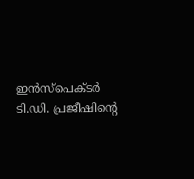ഇൻസ്പെക്ടർ ടി.ഡി. പ്രജീഷിന്റെ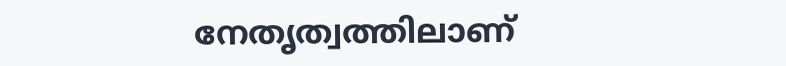നേതൃത്വത്തിലാണ്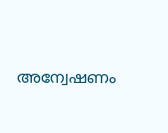അന്വേഷണം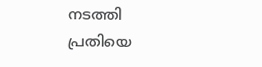നടത്തി പ്രതിയെ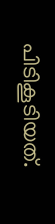പിടികൂടിയത്.